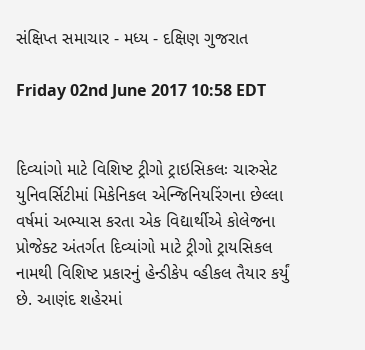સંક્ષિપ્ત સમાચાર - મધ્ય - દક્ષિણ ગુજરાત

Friday 02nd June 2017 10:58 EDT


દિવ્યાંગો માટે વિશિષ્ટ ટ્રીગો ટ્રાઇસિકલઃ ચારુસેટ યુનિવર્સિટીમાં મિકેનિકલ એન્જિનિયરિંગના છેલ્લા વર્ષમાં અભ્યાસ કરતા એક વિદ્યાર્થીએ કોલેજના પ્રોજેક્ટ અંતર્ગત દિવ્યાંગો માટે ટ્રીગો ટ્રાયસિકલ નામથી વિશિષ્ટ પ્રકારનું હેન્ડીકેપ વ્હીકલ તૈયાર કર્યું છે. આણંદ શહેરમાં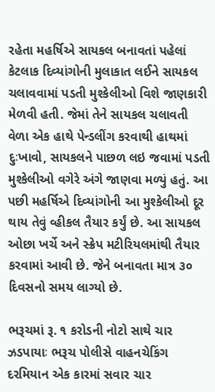રહેતા મહર્ષિએ સાયકલ બનાવતાં પહેલાં કેટલાક દિવ્યાંગોની મુલાકાત લઈને સાયકલ ચલાવવામાં પડતી મુશ્કેલીઓ વિશે જાણકારી મેળવી હતી. જેમાં તેને સાયકલ ચલાવતી વેળા એક હાથે પેન્ડલીંગ કરવાથી હાથમાં દુઃખાવો, સાયકલને પાછળ લઇ જવામાં પડતી મુશ્કેલીઓ વગેરે અંગે જાણવા મળ્યું હતું. આ પછી મહર્ષિએ દિવ્યાંગોની આ મુશ્કેલીઓ દૂર થાય તેવું વ્હીકલ તૈયાર કર્યું છે. આ સાયકલ ઓછા ખર્ચે અને સ્ક્રેપ મટીરિયલમાંથી તૈયાર કરવામાં આવી છે. જેને બનાવતા માત્ર ૩૦ દિવસનો સમય લાગ્યો છે.

ભરૂચમાં રૂ. ૧ કરોડની નોટો સાથે ચાર ઝડપાયાઃ ભરૂચ પોલીસે વાહનચેકિંગ દરમિયાન એક કારમાં સવાર ચાર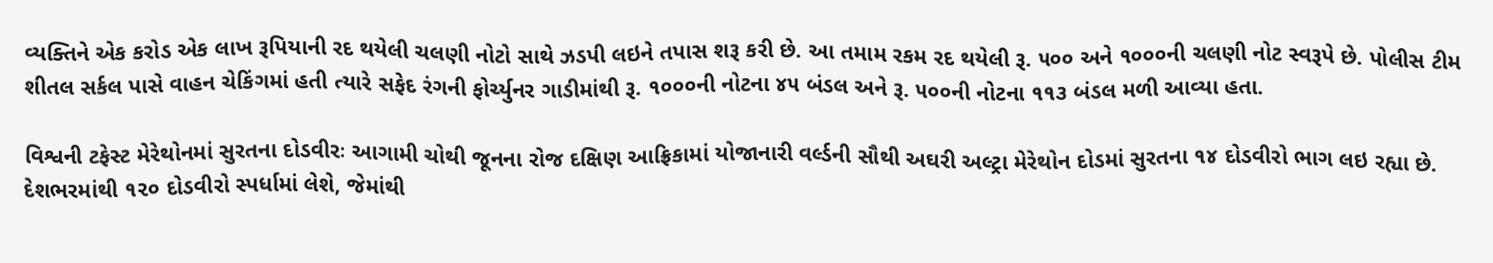વ્યક્તિને એક કરોડ એક લાખ રૂપિયાની રદ થયેલી ચલણી નોટો સાથે ઝડપી લઇને તપાસ શરૂ કરી છે. આ તમામ રકમ રદ થયેલી રૂ. ૫૦૦ અને ૧૦૦૦ની ચલણી નોટ સ્વરૂપે છે. પોલીસ ટીમ શીતલ સર્કલ પાસે વાહન ચેકિંગમાં હતી ત્યારે સફેદ રંગની ફોર્ચ્યુનર ગાડીમાંથી રૂ. ૧૦૦૦ની નોટના ૪૫ બંડલ અને રૂ. ૫૦૦ની નોટના ૧૧૩ બંડલ મળી આવ્યા હતા.

વિશ્વની ટફેસ્ટ મેરેથોનમાં સુરતના દોડવીરઃ આગામી ચોથી જૂનના રોજ દક્ષિણ આફ્રિકામાં યોજાનારી વર્લ્ડની સૌથી અઘરી અલ્ટ્રા મેરેથોન દોડમાં સુરતના ૧૪ દોડવીરો ભાગ લઇ રહ્યા છે. દેશભરમાંથી ૧૨૦ દોડવીરો સ્પર્ધામાં લેશે, જેમાંથી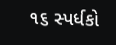૧૬ સ્પર્ધકો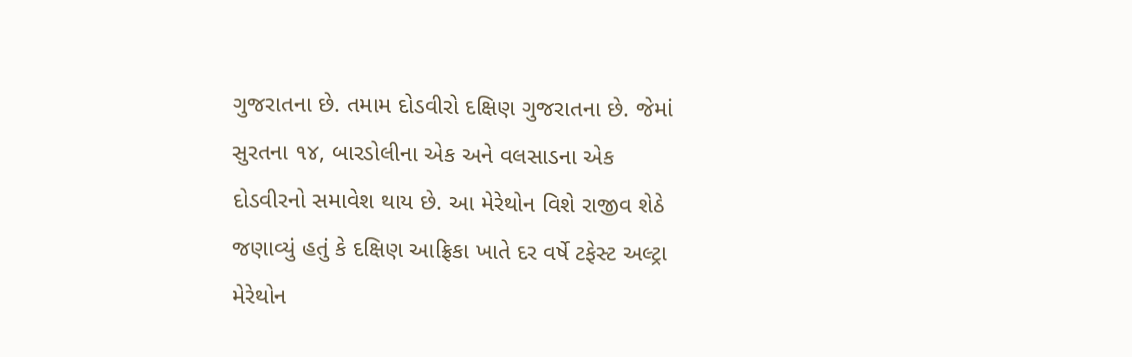ગુજરાતના છે. તમામ દોડવીરો દક્ષિણ ગુજરાતના છે. જેમાં સુરતના ૧૪, બારડોલીના એક અને વલસાડના એક દોડવીરનો સમાવેશ થાય છે. આ મેરેથોન વિશે રાજીવ શેઠે જણાવ્યું હતું કે દક્ષિણ આફ્રિકા ખાતે દર વર્ષે ટફેસ્ટ અલ્ટ્રા મેરેથોન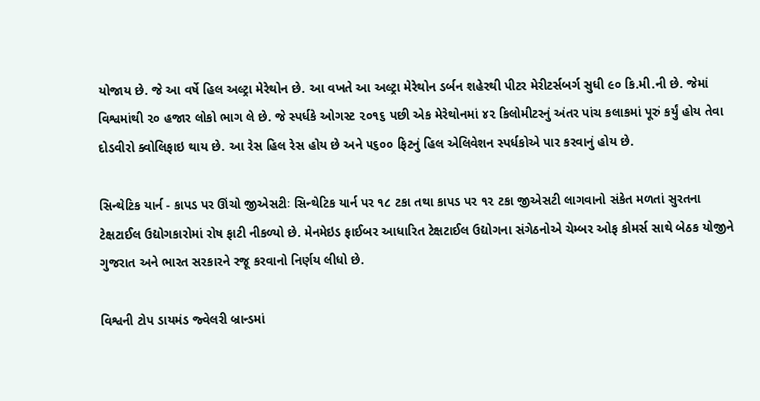યોજાય છે. જે આ વર્ષે હિલ અલ્ટ્રા મેરેથોન છે. આ વખતે આ અલ્ટ્રા મેરેથોન ડર્બન શહેરથી પીટર મેરીટર્સબર્ગ સુધી ૯૦ કિ.મી.ની છે. જેમાં વિશ્વમાંથી ૨૦ હજાર લોકો ભાગ લે છે. જે સ્પર્ધકે ઓગસ્ટ ૨૦૧૬ પછી એક મેરેથોનમાં ૪૨ કિલોમીટરનું અંતર પાંચ કલાકમાં પૂરું કર્યું હોય તેવા દોડવીરો ક્વોલિફાઇ થાય છે. આ રેસ હિલ રેસ હોય છે અને ૫૬૦૦ ફિટનું હિલ એલિવેશન સ્પર્ધકોએ પાર કરવાનું હોય છે.

સિન્થેટિક યાર્ન - કાપડ પર ઊંચો જીએસટીઃ સિન્થેટિક યાર્ન પર ૧૮ ટકા તથા કાપડ પર ૧૨ ટકા જીએસટી લાગવાનો સંકેત મળતાં સુરતના ટેક્ષટાઈલ ઉદ્યોગકારોમાં રોષ ફાટી નીકળ્યો છે. મેનમેઇડ ફાઈબર આધારિત ટેક્ષટાઈલ ઉદ્યોગના સંગેઠનોએ ચેમ્બર ઓફ કોમર્સ સાથે બેઠક યોજીને ગુજરાત અને ભારત સરકારને રજૂ કરવાનો નિર્ણય લીધો છે.

વિશ્વની ટોપ ડાયમંડ જ્વેલરી બ્રાન્ડમાં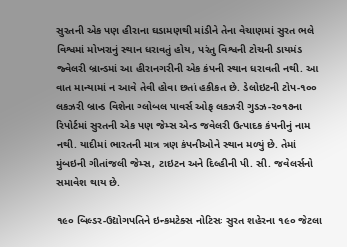સુરતની એક પણ હીરાના ઘડામણથી માંડીને તેના વેચાણમાં સુરત ભલે વિશ્વમાં મોખરાનું સ્થાન ધરાવતું હોય, પરંતુ વિશ્વની ટોચની ડાયમંડ જ્વેલરી બ્રાન્ડમાં આ હીરાનગરીની એક કંપની સ્થાન ધરાવતી નથી. આ વાત માન્યામાં ન આવે તેવી હોવા છતાં હકીકત છે. ડેલોઇટની ટોપ-૧૦૦ લકઝરી બ્રાન્ડ વિશેના ગ્લોબલ પાવર્સ ઓફ લકઝરી ગુડઝ-૨૦૧૭ના રિપોર્ટમાં સુરતની એક પણ જેમ્સ એન્ડ જવેલરી ઉત્પાદક કંપનીનું નામ નથી. યાદીમાં ભારતની માત્ર ત્રણ કંપનીઓને સ્થાન મળ્યું છે. તેમાં મુંબઇની ગીતાંજલી જેમ્સ, ટાઇટન અને દિલ્હીની પી. સી. જવેલર્સનો સમાવેશ થાય છે.

૧૯૦ બિલ્ડર-ઉદ્યોગપતિને ઇન્કમટેક્સ નોટિસઃ સુરત શહેરના ૧૯૦ જેટલા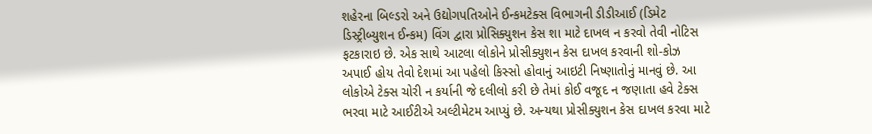શહેરના બિલ્ડરો અને ઉદ્યોગપતિઓને ઈન્કમટેક્સ વિભાગની ડીડીઆઈ (ડિમેટ ડિસ્ટ્રીબ્યુશન ઈન્કમ) વિંગ દ્વારા પ્રોસિક્યુશન કેસ શા માટે દાખલ ન કરવો તેવી નોટિસ ફટકારાઇ છે. એક સાથે આટલા લોકોને પ્રોસીક્યુશન કેસ દાખલ કરવાની શો-કોઝ અપાઈ હોય તેવો દેશમાં આ પહેલો કિસ્સો હોવાનું આઇટી નિષ્ણાતોનું માનવું છે. આ લોકોએ ટેક્સ ચોરી ન કર્યાની જે દલીલો કરી છે તેમાં કોઈ વજૂદ ન જણાતા હવે ટેક્સ ભરવા માટે આઈટીએ અલ્ટીમેટમ આપ્યું છે. અન્યથા પ્રોસીક્યુશન કેસ દાખલ કરવા માટે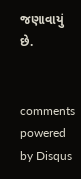જણાવાયું છે.


comments powered by Disqus